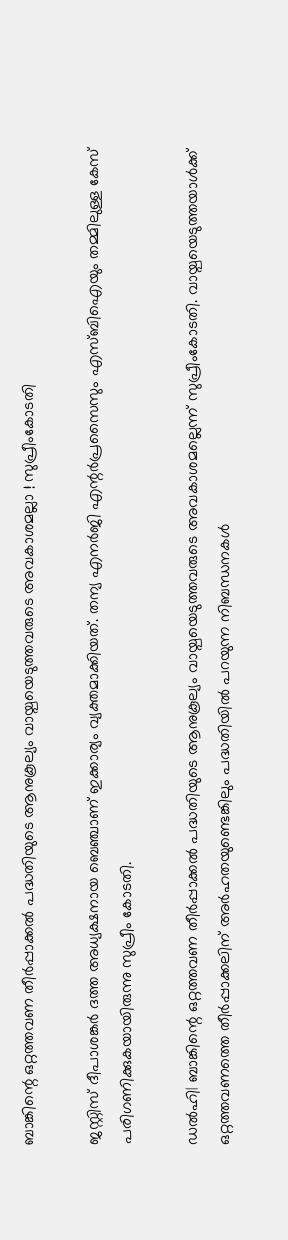ബാങ്കിന്റെ ഒറ്റത്തവണ തീര്‍പ്പാക്കല്‍ പദ്ധതിയുടെ ആനുകൂല്യം വായ്പയെടുത്തവരുടെ അവകാശമല്ലാ ! സുപ്രീംകോടതി

ജസ്റ്റിസ് ദീപാശങ്കര്‍ ദത്ത അധ്യക്ഷനായ ബെഞ്ചാണ് ഇക്കാര്യം വ്യക്തമാക്കിയത്. തന്യ എനര്‍ജി എന്റര്‍പ്രസൈസും എസ്ബിഐയും തമ്മിലുള്ള കേസ് പരിഗണിക്കുകയായിരുന്നു സുപ്രീം കോടതി.

ഡല്‍ഹി| ബാങ്കിന്റെ ഒറ്റത്തവണ തീര്‍പ്പാക്കല്‍ പദ്ധതിയുടെ ആനുകൂല്യം വായ്പയെടുത്തവരുടെ അവകാശമല്ലെന്ന് സുപ്രീംകോടതി. വായ്പയെടുത്തയാള്‍ക്ക് ഒറ്റത്തവണത്തെ തീര്‍പ്പാക്കലിന് അര്‍ഹതയുണ്ടെങ്കിലും പദ്ധതിയില്‍ പറയുന്ന നിബന്ധനകള്‍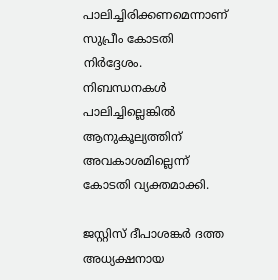പാലിച്ചിരിക്കണമെന്നാണ് സുപ്രീം കോടതി നിര്‍ദ്ദേശം. നിബന്ധനകള്‍ പാലിച്ചില്ലെങ്കില്‍ ആനുകൂല്യത്തിന് അവകാശമില്ലെന്ന് കോടതി വ്യക്തമാക്കി.

ജസ്റ്റിസ് ദീപാശങ്കര്‍ ദത്ത അധ്യക്ഷനായ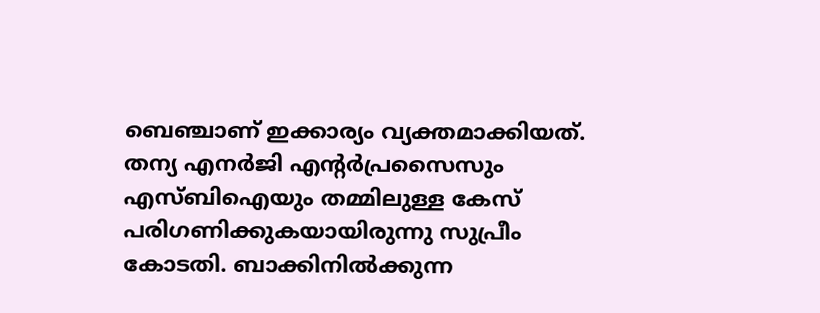ബെഞ്ചാണ് ഇക്കാര്യം വ്യക്തമാക്കിയത്. തന്യ എനര്‍ജി എന്റര്‍പ്രസൈസും എസ്ബിഐയും തമ്മിലുള്ള കേസ് പരിഗണിക്കുകയായിരുന്നു സുപ്രീം കോടതി. ബാക്കിനില്‍ക്കുന്ന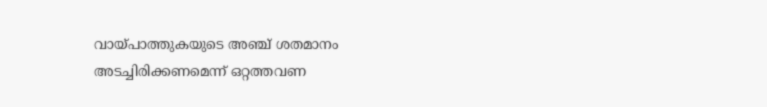വായ്പാത്തുകയുടെ അഞ്ച് ശതമാനം അടച്ചിരിക്കണമെന്ന് ഒറ്റത്തവണ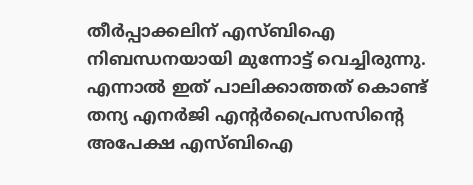തീര്‍പ്പാക്കലിന് എസ്ബിഐ നിബന്ധനയായി മുന്നോട്ട് വെച്ചിരുന്നു. എന്നാല്‍ ഇത് പാലിക്കാത്തത് കൊണ്ട് തന്യ എനര്‍ജി എന്റര്‍പ്രൈസസിന്റെ അപേക്ഷ എസ്ബിഐ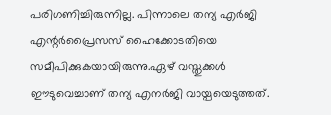പരിഗണിച്ചിരുന്നില്ല. പിന്നാലെ തന്യ എര്‍ജി എന്റര്‍പ്രൈസസ് ഹൈക്കോടതിയെ സമീപിക്കുകയായിരുന്നു.ഏഴ് വസ്തുക്കള്‍ ഈടുവെച്ചാണ് തന്യ എനര്‍ജി വായ്പയെടുത്തത്.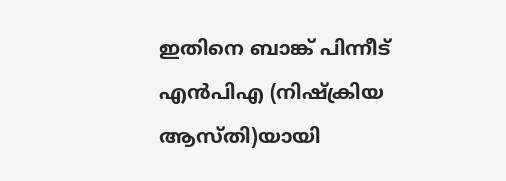ഇതിനെ ബാങ്ക് പിന്നീട് എന്‍പിഎ (നിഷ്‌ക്രിയ ആസ്തി)യായി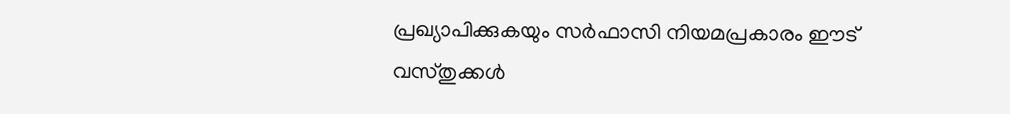പ്രഖ്യാപിക്കുകയും സര്‍ഫാസി നിയമപ്രകാരം ഈട് വസ്തുക്കള്‍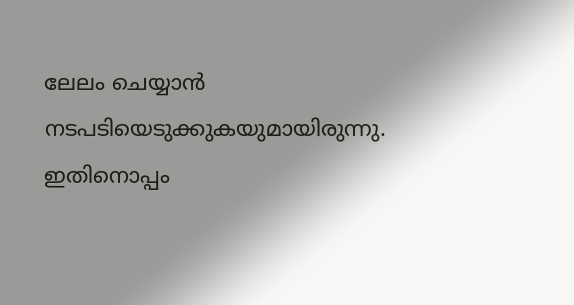ലേലം ചെയ്യാന്‍ നടപടിയെടുക്കുകയുമായിരുന്നു. ഇതിനൊപ്പം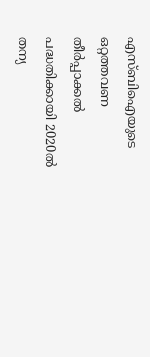എസ്ബിഐയുടെ ഒറ്റത്തവണ തീര്‍പ്പാക്കല്‍ പദ്ധതിക്കായി 2020ല്‍ തന്യ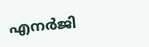എനര്‍ജി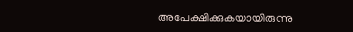അപേക്ഷിക്കുകയായിരുന്നു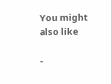You might also like

-